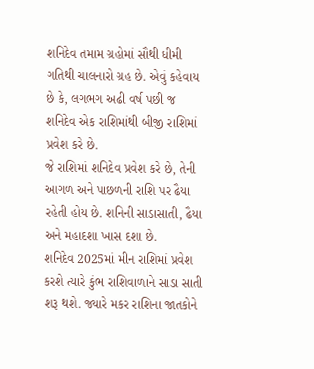શનિદેવ તમામ ગ્રહોમાં સૌથી ધીમી ગતિથી ચાલનારો ગ્રહ છે. એવું કહેવાય છે કે, લગભગ અઢી વર્ષ પછી જ શનિદેવ એક રાશિમાંથી બીજી રાશિમાં પ્રવેશ કરે છે.
જે રાશિમાં શનિદેવ પ્રવેશ કરે છે, તેની આગળ અને પાછળની રાશિ પર ઢૈયા રહેતી હોય છે. શનિની સાડાસાતી, ઢૈયા અને મહાદશા ખાસ દશા છે.
શનિદેવ 2025માં મીન રાશિમાં પ્રવેશ કરશે ત્યારે કુંભ રાશિવાળાને સાડા સાતી શરૂ થશે. જ્યારે મકર રાશિના જાતકોને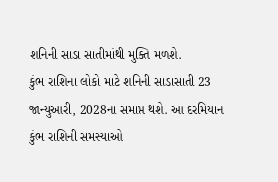શનિની સાડા સાતીમાંથી મુક્તિ મળશે.
કુંભ રાશિના લોકો માટે શનિની સાડાસાતી 23 જાન્યુઆરી, 2028ના સમાપ્ત થશે. આ દરમિયાન કુંભ રાશિની સમસ્યાઓ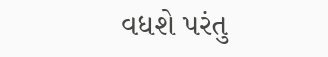વધશે પરંતુ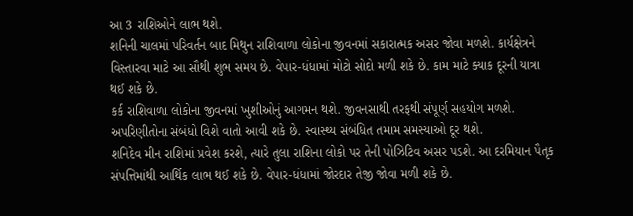આ 3 રાશિઓને લાભ થશે.
શનિની ચાલમાં પરિવર્તન બાદ મિથુન રાશિવાળા લોકોના જીવનમાં સકારાત્મક અસર જોવા મળશે. કાર્યક્ષેત્રને વિસ્તારવા માટે આ સૌથી શુભ સમય છે. વેપાર-ધંધામાં મોટો સોદો મળી શકે છે. કામ માટે ક્યાક દૂરની યાત્રા થઈ શકે છે.
કર્ક રાશિવાળા લોકોના જીવનમાં ખુશીઓનું આગમન થશે. જીવનસાથી તરફથી સંપૂર્ણ સહયોગ મળશે. અપરિણીતોના સંબંધો વિશે વાતો આવી શકે છે. સ્વાસ્થ્ય સંબંધિત તમામ સમસ્યાઓ દૂર થશે.
શનિદેવ મીન રાશિમાં પ્રવેશ કરશે, ત્યારે તુલા રાશિના લોકો પર તેની પોઝિટિવ અસર પડશે. આ દરમિયાન પૈતૃક સંપત્તિમાંથી આર્થિક લાભ થઈ શકે છે. વેપાર-ધંધામાં જોરદાર તેજી જોવા મળી શકે છે.